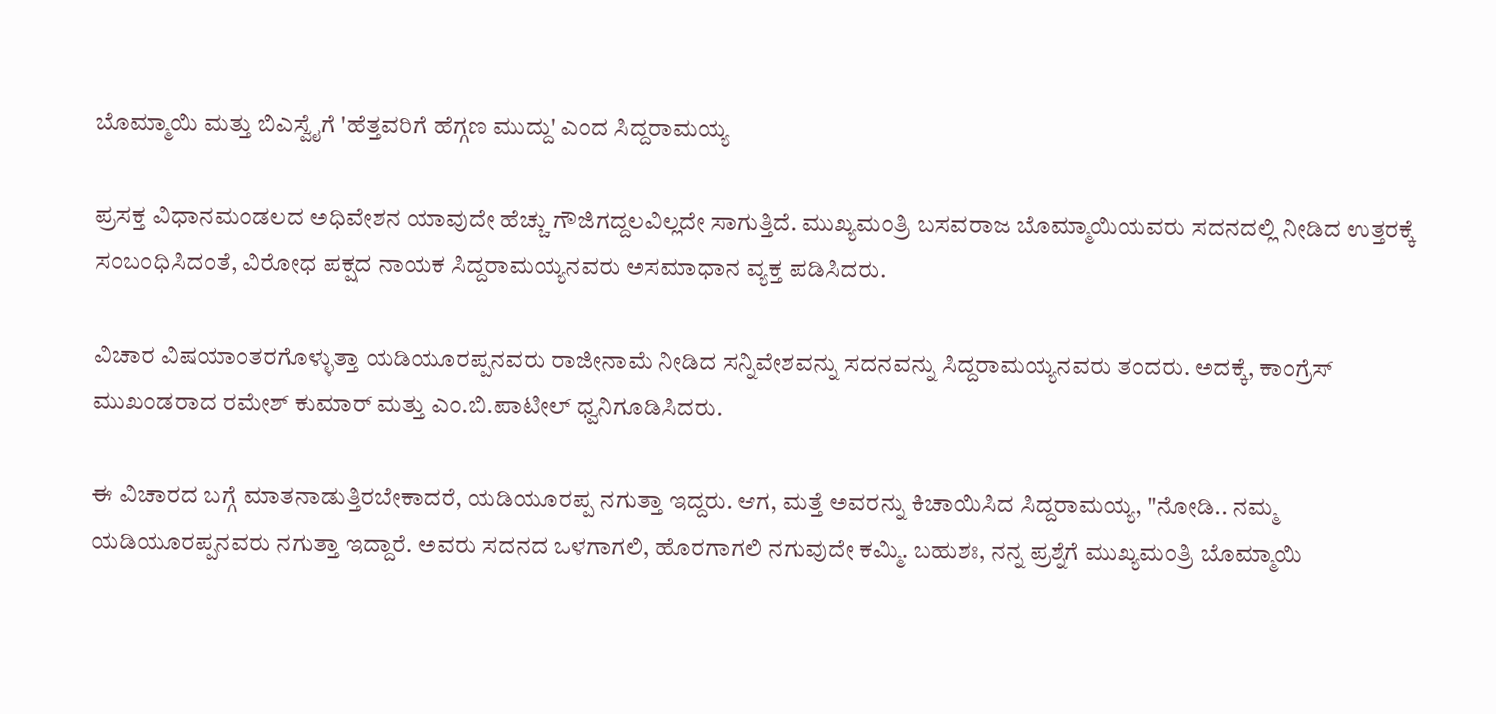ಬೊಮ್ಮಾಯಿ ಮತ್ತು ಬಿಎಸ್ವೈಗೆ 'ಹೆತ್ತವರಿಗೆ ಹೆಗ್ಗಣ ಮುದ್ದು' ಎಂದ ಸಿದ್ದರಾಮಯ್ಯ

ಪ್ರಸಕ್ತ ವಿಧಾನಮಂಡಲದ ಅಧಿವೇಶನ ಯಾವುದೇ ಹೆಚ್ಚು ಗೌಜಿಗದ್ದಲವಿಲ್ಲದೇ ಸಾಗುತ್ತಿದೆ. ಮುಖ್ಯಮಂತ್ರಿ ಬಸವರಾಜ ಬೊಮ್ಮಾಯಿಯವರು ಸದನದಲ್ಲಿ ನೀಡಿದ ಉತ್ತರಕ್ಕೆ ಸಂಬಂಧಿಸಿದಂತೆ, ವಿರೋಧ ಪಕ್ಷದ ನಾಯಕ ಸಿದ್ದರಾಮಯ್ಯನವರು ಅಸಮಾಧಾನ ವ್ಯಕ್ತ ಪಡಿಸಿದರು.

ವಿಚಾರ ವಿಷಯಾಂತರಗೊಳ್ಳುತ್ತಾ ಯಡಿಯೂರಪ್ಪನವರು ರಾಜೀನಾಮೆ ನೀಡಿದ ಸನ್ನಿವೇಶವನ್ನು ಸದನವನ್ನು ಸಿದ್ದರಾಮಯ್ಯನವರು ತಂದರು. ಅದಕ್ಕೆ, ಕಾಂಗ್ರೆಸ್ ಮುಖಂಡರಾದ ರಮೇಶ್ ಕುಮಾರ್ ಮತ್ತು ಎಂ.ಬಿ.ಪಾಟೀಲ್ ಧ್ವನಿಗೂಡಿಸಿದರು.

ಈ ವಿಚಾರದ ಬಗ್ಗೆ ಮಾತನಾಡುತ್ತಿರಬೇಕಾದರೆ, ಯಡಿಯೂರಪ್ಪ ನಗುತ್ತಾ ಇದ್ದರು. ಆಗ, ಮತ್ತೆ ಅವರನ್ನು ಕಿಚಾಯಿಸಿದ ಸಿದ್ದರಾಮಯ್ಯ, "ನೋಡಿ.. ನಮ್ಮ ಯಡಿಯೂರಪ್ಪನವರು ನಗುತ್ತಾ ಇದ್ದಾರೆ. ಅವರು ಸದನದ ಒಳಗಾಗಲಿ, ಹೊರಗಾಗಲಿ ನಗುವುದೇ ಕಮ್ಮಿ. ಬಹುಶಃ, ನನ್ನ ಪ್ರಶ್ನೆಗೆ ಮುಖ್ಯಮಂತ್ರಿ ಬೊಮ್ಮಾಯಿ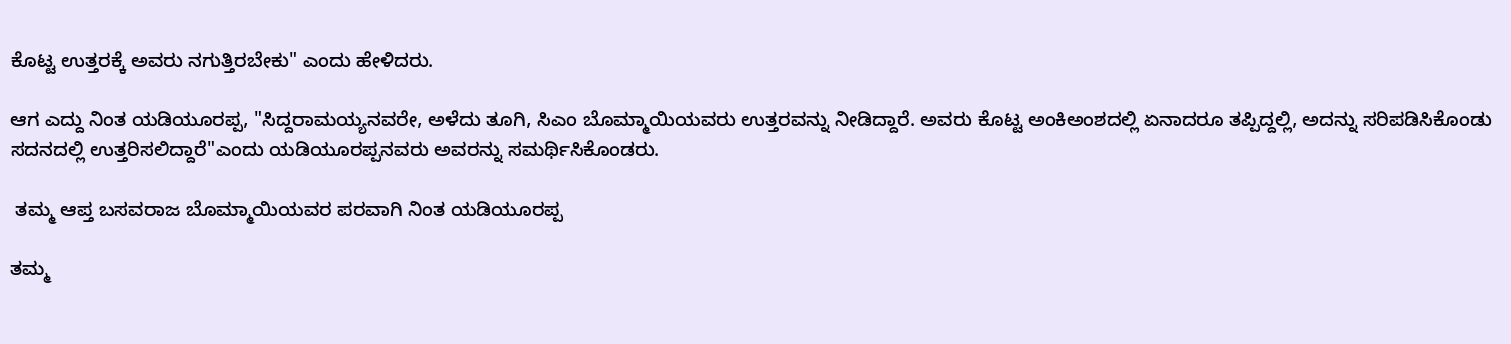ಕೊಟ್ಟ ಉತ್ತರಕ್ಕೆ ಅವರು ನಗುತ್ತಿರಬೇಕು" ಎಂದು ಹೇಳಿದರು.

ಆಗ ಎದ್ದು ನಿಂತ ಯಡಿಯೂರಪ್ಪ, "ಸಿದ್ದರಾಮಯ್ಯನವರೇ, ಅಳೆದು ತೂಗಿ, ಸಿಎಂ ಬೊಮ್ಮಾಯಿಯವರು ಉತ್ತರವನ್ನು ನೀಡಿದ್ದಾರೆ. ಅವರು ಕೊಟ್ಟ ಅಂಕಿಅಂಶದಲ್ಲಿ ಏನಾದರೂ ತಪ್ಪಿದ್ದಲ್ಲಿ, ಅದನ್ನು ಸರಿಪಡಿಸಿಕೊಂಡು ಸದನದಲ್ಲಿ ಉತ್ತರಿಸಲಿದ್ದಾರೆ"ಎಂದು ಯಡಿಯೂರಪ್ಪನವರು ಅವರನ್ನು ಸಮರ್ಥಿಸಿಕೊಂಡರು.

 ತಮ್ಮ ಆಪ್ತ ಬಸವರಾಜ ಬೊಮ್ಮಾಯಿಯವರ ಪರವಾಗಿ ನಿಂತ ಯಡಿಯೂರಪ್ಪ

ತಮ್ಮ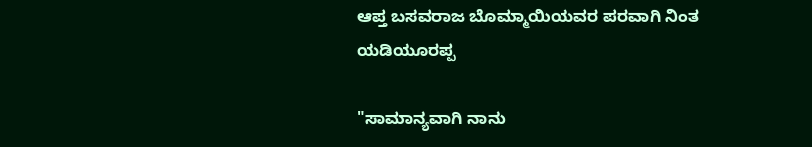ಆಪ್ತ ಬಸವರಾಜ ಬೊಮ್ಮಾಯಿಯವರ ಪರವಾಗಿ ನಿಂತ ಯಡಿಯೂರಪ್ಪ

"ಸಾಮಾನ್ಯವಾಗಿ ನಾನು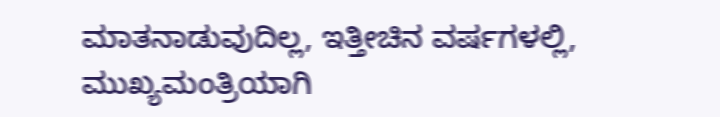ಮಾತನಾಡುವುದಿಲ್ಲ, ಇತ್ತೀಚಿನ ವರ್ಷಗಳಲ್ಲಿ, ಮುಖ್ಯಮಂತ್ರಿಯಾಗಿ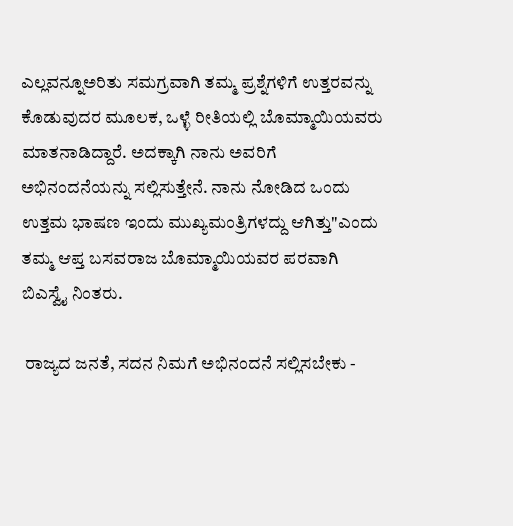ಎಲ್ಲವನ್ನೂಅರಿತು ಸಮಗ್ರವಾಗಿ ತಮ್ಮ ಪ್ರಶ್ನೆಗಳಿಗೆ ಉತ್ತರವನ್ನು ಕೊಡುವುದರ ಮೂಲಕ, ಒಳ್ಳೆ ರೀತಿಯಲ್ಲಿ ಬೊಮ್ಮಾಯಿಯವರು ಮಾತನಾಡಿದ್ದಾರೆ. ಅದಕ್ಕಾಗಿ ನಾನು ಅವರಿಗೆ ಅಭಿನಂದನೆಯನ್ನು ಸಲ್ಲಿಸುತ್ತೇನೆ. ನಾನು ನೋಡಿದ ಒಂದು ಉತ್ತಮ ಭಾಷಣ ಇಂದು ಮುಖ್ಯಮಂತ್ರಿಗಳದ್ದು ಆಗಿತ್ತು"ಎಂದು ತಮ್ಮ ಆಪ್ತ ಬಸವರಾಜ ಬೊಮ್ಮಾಯಿಯವರ ಪರವಾಗಿ ಬಿಎಸ್ವೈ ನಿಂತರು.

 ರಾಜ್ಯದ ಜನತೆ, ಸದನ ನಿಮಗೆ ಅಭಿನಂದನೆ ಸಲ್ಲಿಸಬೇಕು -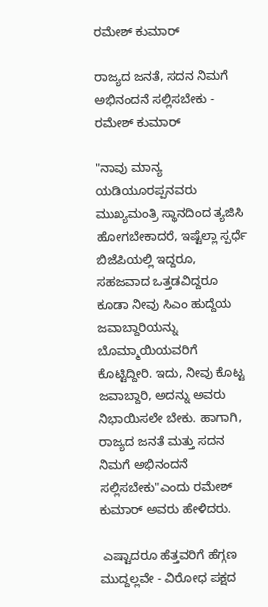ರಮೇಶ್ ಕುಮಾರ್

ರಾಜ್ಯದ ಜನತೆ, ಸದನ ನಿಮಗೆ ಅಭಿನಂದನೆ ಸಲ್ಲಿಸಬೇಕು - ರಮೇಶ್ ಕುಮಾರ್

"ನಾವು ಮಾನ್ಯ ಯಡಿಯೂರಪ್ಪನವರು ಮುಖ್ಯಮಂತ್ರಿ ಸ್ಥಾನದಿಂದ ತ್ಯಜಿಸಿ ಹೋಗಬೇಕಾದರೆ, ಇಷ್ಟೆಲ್ಲಾ ಸ್ಪರ್ಧೆ ಬಿಜೆಪಿಯಲ್ಲಿ ಇದ್ದರೂ, ಸಹಜವಾದ ಒತ್ತಡವಿದ್ದರೂ ಕೂಡಾ ನೀವು ಸಿಎಂ ಹುದ್ದೆಯ ಜವಾಬ್ದಾರಿಯನ್ನು ಬೊಮ್ಮಾಯಿಯವರಿಗೆ ಕೊಟ್ಟಿದ್ದೀರಿ. ಇದು, ನೀವು ಕೊಟ್ಟ ಜವಾಬ್ದಾರಿ, ಅದನ್ನು ಅವರು ನಿಭಾಯಿಸಲೇ ಬೇಕು. ಹಾಗಾಗಿ, ರಾಜ್ಯದ ಜನತೆ ಮತ್ತು ಸದನ ನಿಮಗೆ ಅಭಿನಂದನೆ ಸಲ್ಲಿಸಬೇಕು"ಎಂದು ರಮೇಶ್ ಕುಮಾರ್ ಅವರು ಹೇಳಿದರು.

 ಎಷ್ಟಾದರೂ ಹೆತ್ತವರಿಗೆ ಹೆಗ್ಗಣ ಮುದ್ದಲ್ಲವೇ - ವಿರೋಧ ಪಕ್ಷದ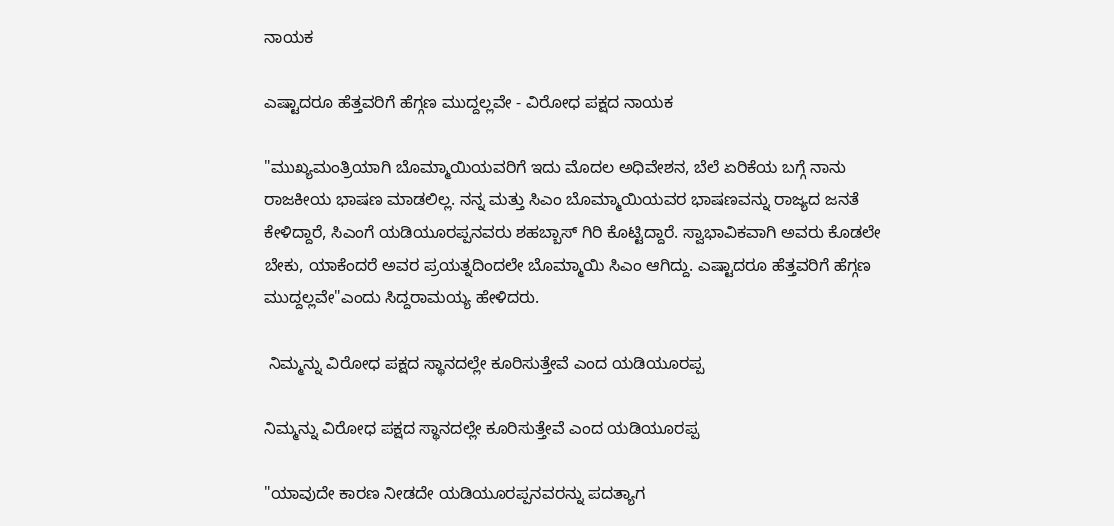ನಾಯಕ

ಎಷ್ಟಾದರೂ ಹೆತ್ತವರಿಗೆ ಹೆಗ್ಗಣ ಮುದ್ದಲ್ಲವೇ - ವಿರೋಧ ಪಕ್ಷದ ನಾಯಕ

"ಮುಖ್ಯಮಂತ್ರಿಯಾಗಿ ಬೊಮ್ಮಾಯಿಯವರಿಗೆ ಇದು ಮೊದಲ ಅಧಿವೇಶನ, ಬೆಲೆ ಏರಿಕೆಯ ಬಗ್ಗೆ ನಾನು ರಾಜಕೀಯ ಭಾಷಣ ಮಾಡಲಿಲ್ಲ. ನನ್ನ ಮತ್ತು ಸಿಎಂ ಬೊಮ್ಮಾಯಿಯವರ ಭಾಷಣವನ್ನು ರಾಜ್ಯದ ಜನತೆ ಕೇಳಿದ್ದಾರೆ, ಸಿಎಂಗೆ ಯಡಿಯೂರಪ್ಪನವರು ಶಹಬ್ಬಾಸ್ ಗಿರಿ ಕೊಟ್ಟಿದ್ದಾರೆ. ಸ್ವಾಭಾವಿಕವಾಗಿ ಅವರು ಕೊಡಲೇ ಬೇಕು, ಯಾಕೆಂದರೆ ಅವರ ಪ್ರಯತ್ನದಿಂದಲೇ ಬೊಮ್ಮಾಯಿ ಸಿಎಂ ಆಗಿದ್ದು. ಎಷ್ಟಾದರೂ ಹೆತ್ತವರಿಗೆ ಹೆಗ್ಗಣ ಮುದ್ದಲ್ಲವೇ"ಎಂದು ಸಿದ್ದರಾಮಯ್ಯ ಹೇಳಿದರು.

 ನಿಮ್ಮನ್ನು ವಿರೋಧ ಪಕ್ಷದ ಸ್ಥಾನದಲ್ಲೇ ಕೂರಿಸುತ್ತೇವೆ ಎಂದ ಯಡಿಯೂರಪ್ಪ

ನಿಮ್ಮನ್ನು ವಿರೋಧ ಪಕ್ಷದ ಸ್ಥಾನದಲ್ಲೇ ಕೂರಿಸುತ್ತೇವೆ ಎಂದ ಯಡಿಯೂರಪ್ಪ

"ಯಾವುದೇ ಕಾರಣ ನೀಡದೇ ಯಡಿಯೂರಪ್ಪನವರನ್ನು ಪದತ್ಯಾಗ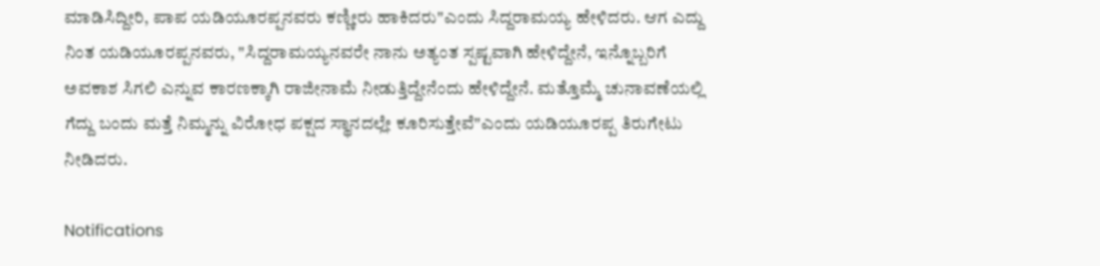ಮಾಡಿಸಿದ್ದೀರಿ, ಪಾಪ ಯಡಿಯೂರಪ್ಪನವರು ಕಣ್ಣೀರು ಹಾಕಿದರು"ಎಂದು ಸಿದ್ದರಾಮಯ್ಯ ಹೇಳಿದರು. ಆಗ ಎದ್ದು ನಿಂತ ಯಡಿಯೂರಪ್ಪನವರು, "ಸಿದ್ದರಾಮಯ್ಯನವರೇ ನಾನು ಅತ್ಯಂತ ಸ್ಪಷ್ಟವಾಗಿ ಹೇಳಿದ್ದೇನೆ, ಇನ್ನೊಬ್ಬರಿಗೆ ಅವಕಾಶ ಸಿಗಲಿ ಎನ್ನುವ ಕಾರಣಕ್ಕಾಗಿ ರಾಜೀನಾಮೆ ನೀಡುತ್ತಿದ್ದೇನೆಂದು ಹೇಳಿದ್ದೇನೆ. ಮತ್ತೊಮ್ಮೆ ಚುನಾವಣೆಯಲ್ಲಿ ಗೆದ್ದು ಬಂದು ಮತ್ತೆ ನಿಮ್ಮನ್ನು ವಿರೋಧ ಪಕ್ಷದ ಸ್ಥಾನದಲ್ಲೇ ಕೂರಿಸುತ್ತೇವೆ"ಎಂದು ಯಡಿಯೂರಪ್ಪ ತಿರುಗೇಟು ನೀಡಿದರು.

Notifications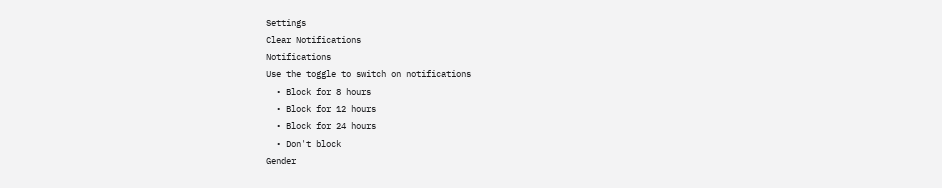Settings
Clear Notifications
Notifications
Use the toggle to switch on notifications
  • Block for 8 hours
  • Block for 12 hours
  • Block for 24 hours
  • Don't block
Gender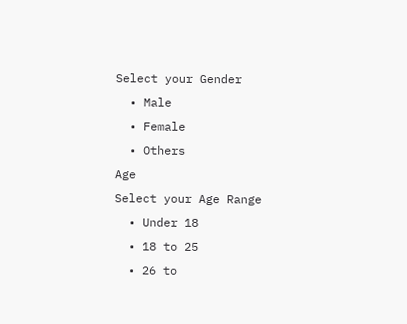Select your Gender
  • Male
  • Female
  • Others
Age
Select your Age Range
  • Under 18
  • 18 to 25
  • 26 to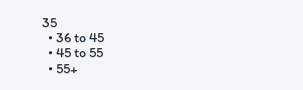35
  • 36 to 45
  • 45 to 55
  • 55+